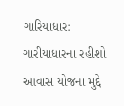ગારિયાધાર: ગારીયાધારના રહીશો આવાસ યોજના મુદ્દે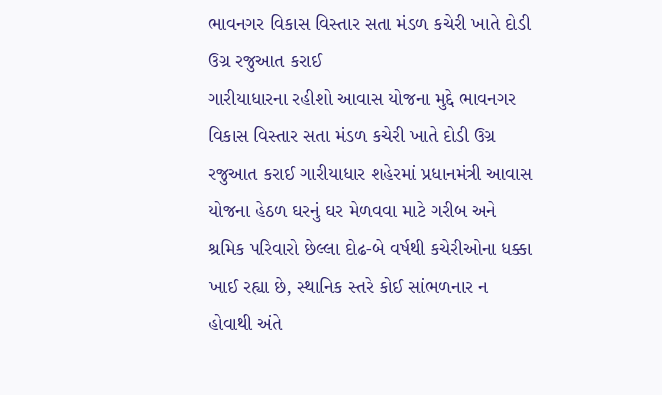ભાવનગર વિકાસ વિસ્તાર સતા મંડળ કચેરી ખાતે દોડી ઉગ્ર રજુઆત કરાઈ
ગારીયાધારના રહીશો આવાસ યોજના મુદ્દે ભાવનગર વિકાસ વિસ્તાર સતા મંડળ કચેરી ખાતે દોડી ઉગ્ર રજુઆત કરાઈ ગારીયાધાર શહેરમાં પ્રધાનમંત્રી આવાસ યોજના હેઠળ ઘરનું ઘર મેળવવા માટે ગરીબ અને શ્રમિક પરિવારો છેલ્લા દોઢ-બે વર્ષથી કચેરીઓના ધક્કા ખાઈ રહ્યા છે, સ્થાનિક સ્તરે કોઈ સાંભળનાર ન હોવાથી અંતે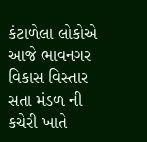કંટાળેલા લોકોએ આજે ભાવનગર વિકાસ વિસ્તાર સતા મંડળ ની કચેરી ખાતે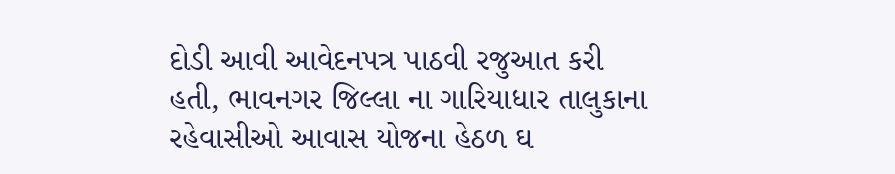દોડી આવી આવેદનપત્ર પાઠવી રજુઆત કરી હતી, ભાવનગર જિલ્લા ના ગારિયાધાર તાલુકાના રહેવાસીઓ આવાસ યોજના હેઠળ ઘ